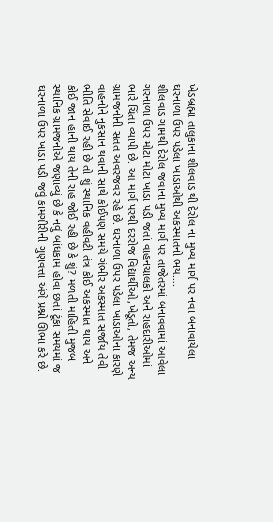ખેડબ્રહ્મા તાલુકાના શીલવાડ થી દેરોલ ના મુખ્ય માર્ગ પર નવા બનાવાયેલા ઘરનાળા ઉપર પડેલા ખાડાઓથી અકસ્માતનો ભય….
શીલવાડ ગામથી દેરોલ જવાના મુખ્ય માર્ગ પર તાજેતરમાં બનાવવામાં આવેલા ગરનાળા ઉપર મોટા મોટા ખાડા પડી જતાં વાહનચાલકો અને રાહદારીઓમાં ભારે ચિંતા વ્યાપી છે. આ માર્ગ પરથી દરરોજ વિદ્યાર્થીઓ,ખેડૂતો, તેમજ અન્ય ગ્રામજનોની સતત અવરજવર રહે છે. ઘરનાળા ઉપર પડેલા ખાડાઓના કારણે વાહનોને નુકસાન થવાની સાથે કોઈપણ સમયે ગંભીર અકસ્માત સર્જાય તેવી ભીતિ સેવાઈ રહી છે તો શું સ્થાનિક વહીવટી તંત્ર કોઈ અકસ્માત થાય અને કોઈ જાન હાની થાય તેની રાહ જોઈ રહી છે કે શું? મળતી માહિતી મુજબ સ્થાનિક ગ્રામજનોએ જણાવ્યું છે કે નવું બાંધકામ હોવા છતાં ટૂંકા સમયમાં જ ઘરનાળા ઉપર ખાડા પડી જવું કામગીરીની ગુણવત્તા અંગે પ્રશ્નો ઊભા કરે છે.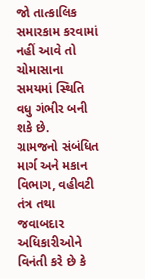જો તાત્કાલિક સમારકામ કરવામાં નહીં આવે તો ચોમાસાના સમયમાં સ્થિતિ વધુ ગંભીર બની શકે છે.
ગ્રામજનો સંબંધિત માર્ગ અને મકાન વિભાગ, વહીવટી તંત્ર તથા જવાબદાર અધિકારીઓને વિનંતી કરે છે કે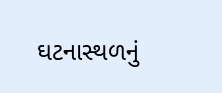ઘટનાસ્થળનું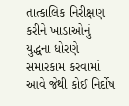તાત્કાલિક નિરીક્ષણ કરીને ખાડાઓનું યુદ્ધના ધોરણે સમારકામ કરવામાં આવે જેથી કોઈ નિર્દોષ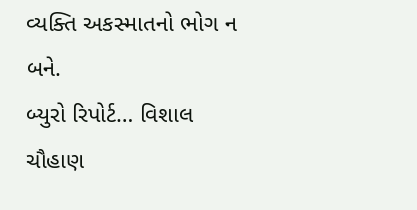વ્યક્તિ અકસ્માતનો ભોગ ન બને.
બ્યુરો રિપોર્ટ… વિશાલ ચૌહાણ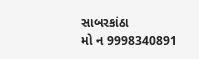સાબરકાંઠા
મો ન 9998340891